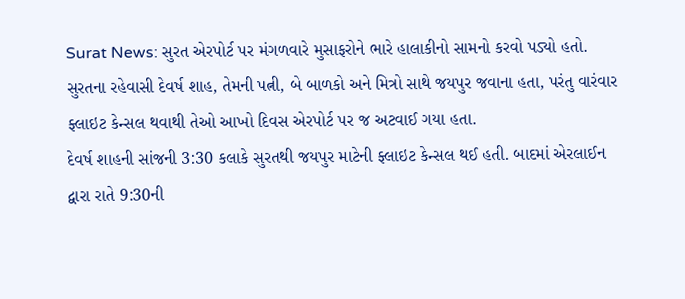Surat News: સુરત એરપોર્ટ પર મંગળવારે મુસાફરોને ભારે હાલાકીનો સામનો કરવો પડ્યો હતો. સુરતના રહેવાસી દેવર્ષ શાહ, તેમની પત્ની, બે બાળકો અને મિત્રો સાથે જયપુર જવાના હતા, પરંતુ વારંવાર ફ્લાઇટ કેન્સલ થવાથી તેઓ આખો દિવસ એરપોર્ટ પર જ અટવાઈ ગયા હતા.
દેવર્ષ શાહની સાંજની 3:30 કલાકે સુરતથી જયપુર માટેની ફ્લાઇટ કેન્સલ થઈ હતી. બાદમાં એરલાઈન દ્વારા રાતે 9:30ની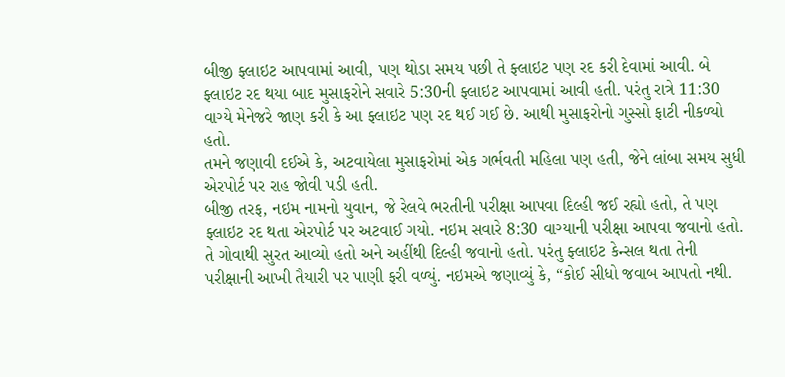બીજી ફ્લાઇટ આપવામાં આવી, પણ થોડા સમય પછી તે ફ્લાઇટ પણ રદ કરી દેવામાં આવી. બે ફ્લાઇટ રદ થયા બાદ મુસાફરોને સવારે 5:30ની ફ્લાઇટ આપવામાં આવી હતી. પરંતુ રાત્રે 11:30 વાગ્યે મેનેજરે જાણ કરી કે આ ફ્લાઇટ પણ રદ થઈ ગઈ છે. આથી મુસાફરોનો ગુસ્સો ફાટી નીકળ્યો હતો.
તમને જણાવી દઈએ કે, અટવાયેલા મુસાફરોમાં એક ગર્ભવતી મહિલા પણ હતી, જેને લાંબા સમય સુધી એરપોર્ટ પર રાહ જોવી પડી હતી.
બીજી તરફ, નઇમ નામનો યુવાન, જે રેલવે ભરતીની પરીક્ષા આપવા દિલ્હી જઈ રહ્યો હતો, તે પણ ફ્લાઇટ રદ થતા એરપોર્ટ પર અટવાઈ ગયો. નઇમ સવારે 8:30 વાગ્યાની પરીક્ષા આપવા જવાનો હતો. તે ગોવાથી સુરત આવ્યો હતો અને અહીંથી દિલ્હી જવાનો હતો. પરંતુ ફ્લાઇટ કેન્સલ થતા તેની પરીક્ષાની આખી તૈયારી પર પાણી ફરી વળ્યું. નઇમએ જણાવ્યું કે, “કોઈ સીધો જવાબ આપતો નથી.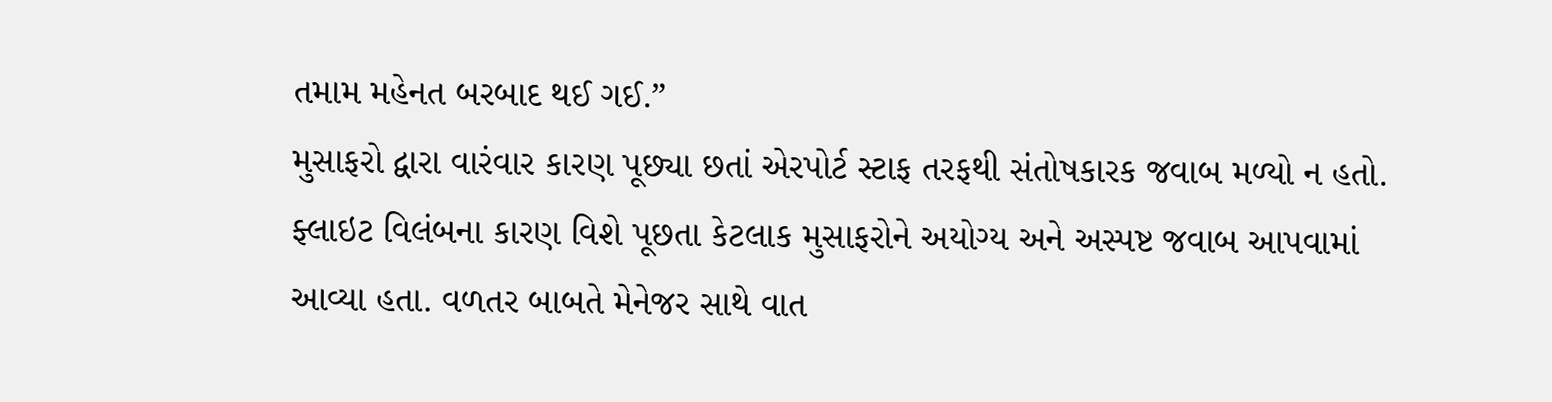તમામ મહેનત બરબાદ થઈ ગઈ.”
મુસાફરો દ્વારા વારંવાર કારણ પૂછ્યા છતાં એરપોર્ટ સ્ટાફ તરફથી સંતોષકારક જવાબ મળ્યો ન હતો. ફ્લાઇટ વિલંબના કારણ વિશે પૂછતા કેટલાક મુસાફરોને અયોગ્ય અને અસ્પષ્ટ જવાબ આપવામાં આવ્યા હતા. વળતર બાબતે મેનેજર સાથે વાત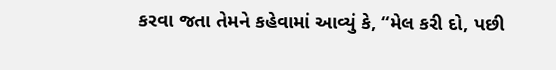કરવા જતા તેમને કહેવામાં આવ્યું કે, “મેલ કરી દો, પછી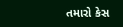તમારો કેસ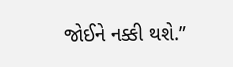જોઈને નક્કી થશે.”